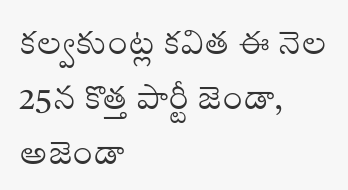కల్వకుంట్ల కవిత ఈ నెల 25న కొత్త పార్టీ జెండా, అజెండా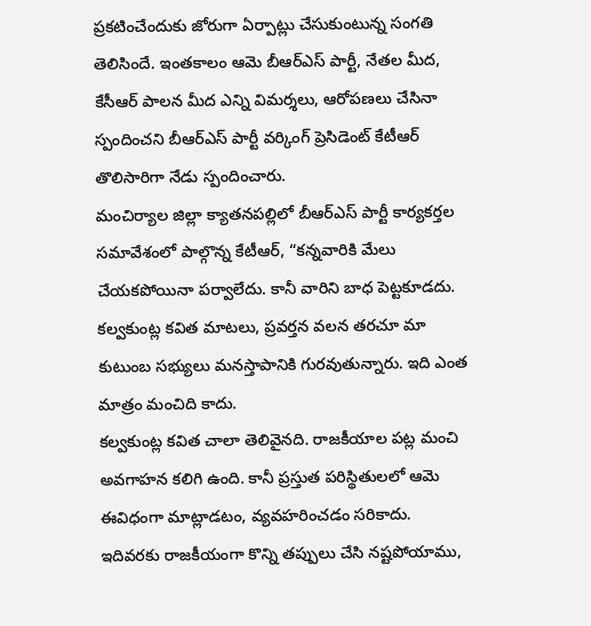ప్రకటించేందుకు జోరుగా ఏర్పాట్లు చేసుకుంటున్న సంగతి తెలిసిందే. ఇంతకాలం ఆమె బీఆర్ఎస్ పార్టీ, నేతల మీద, కేసీఆర్ పాలన మీద ఎన్ని విమర్శలు, ఆరోపణలు చేసినా స్పందించని బీఆర్ఎస్ పార్టీ వర్కింగ్ ప్రెసిడెంట్ కేటీఆర్ తొలిసారిగా నేడు స్పందించారు.
మంచిర్యాల జిల్లా క్యాతనపల్లిలో బీఆర్ఎస్ పార్టీ కార్యకర్తల సమావేశంలో పాల్గొన్న కేటీఆర్, “కన్నవారికి మేలు చేయకపోయినా పర్వాలేదు. కానీ వారిని బాధ పెట్టకూడదు. కల్వకుంట్ల కవిత మాటలు, ప్రవర్తన వలన తరచూ మా కుటుంబ సభ్యులు మనస్తాపానికి గురవుతున్నారు. ఇది ఎంత మాత్రం మంచిది కాదు.
కల్వకుంట్ల కవిత చాలా తెలివైనది. రాజకీయాల పట్ల మంచి అవగాహన కలిగి ఉంది. కానీ ప్రస్తుత పరిస్థితులలో ఆమె ఈవిధంగా మాట్లాడటం, వ్యవహరించడం సరికాదు.
ఇదివరకు రాజకీయంగా కొన్ని తప్పులు చేసి నష్టపోయాము,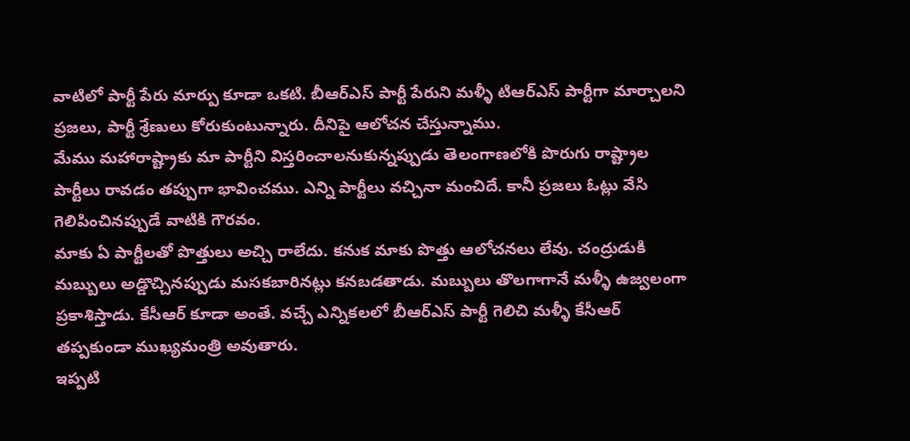వాటిలో పార్టీ పేరు మార్పు కూడా ఒకటి. బీఆర్ఎస్ పార్టీ పేరుని మళ్ళీ టిఆర్ఎస్ పార్టీగా మార్చాలని ప్రజలు, పార్టీ శ్రేణులు కోరుకుంటున్నారు. దీనిపై ఆలోచన చేస్తున్నాము.
మేము మహారాష్ట్రాకు మా పార్టీని విస్తరించాలనుకున్నప్పుడు తెలంగాణలోకి పొరుగు రాష్ట్రాల పార్టీలు రావడం తప్పుగా భావించము. ఎన్ని పార్టీలు వచ్చినా మంచిదే. కానీ ప్రజలు ఓట్లు వేసి గెలిపించినప్పుడే వాటికి గౌరవం.
మాకు ఏ పార్టీలతో పొత్తులు అచ్చి రాలేదు. కనుక మాకు పొత్తు ఆలోచనలు లేవు. చంద్రుడుకి మబ్బులు అడ్డొచ్చినప్పుడు మసకబారినట్లు కనబడతాడు. మబ్బులు తొలగాగానే మళ్ళీ ఉజ్వలంగా ప్రకాశిస్తాడు. కేసీఆర్ కూడా అంతే. వచ్చే ఎన్నికలలో బీఆర్ఎస్ పార్టీ గెలిచి మళ్ళీ కేసీఆర్ తప్పకుండా ముఖ్యమంత్రి అవుతారు.
ఇప్పటి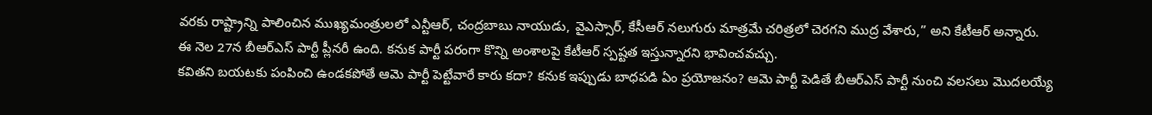వరకు రాష్ట్రాన్ని పాలించిన ముఖ్యమంత్రులలో ఎన్టీఆర్, చంద్రబాబు నాయుడు, వైఎస్సార్, కేసీఆర్ నలుగురు మాత్రమే చరిత్రలో చెరగని ముద్ర వేశారు,” అని కేటీఆర్ అన్నారు.
ఈ నెల 27న బీఆర్ఎస్ పార్టీ ప్లీనరీ ఉంది. కనుక పార్టీ పరంగా కొన్ని అంశాలపై కేటీఆర్ స్పష్టత ఇస్తున్నారని భావించవచ్చు.
కవితని బయటకు పంపించి ఉండకపోతే ఆమె పార్టీ పెట్టేవారే కారు కదా? కనుక ఇప్పుడు బాధపడి ఏం ప్రయోజనం? ఆమె పార్టీ పెడితే బీఆర్ఎస్ పార్టీ నుంచి వలసలు మొదలయ్యే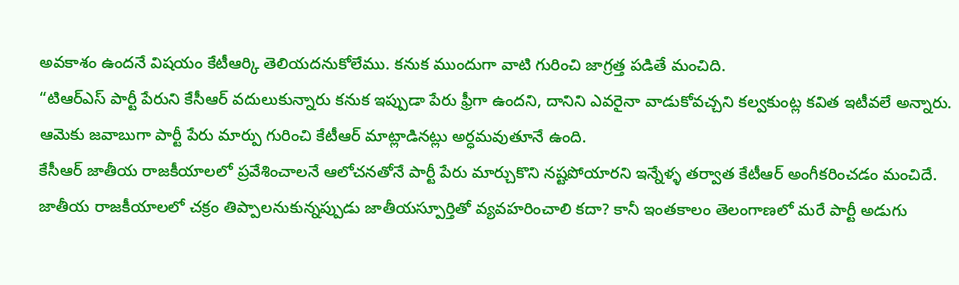అవకాశం ఉందనే విషయం కేటీఆర్కి తెలియదనుకోలేము. కనుక ముందుగా వాటి గురించి జాగ్రత్త పడితే మంచిది.
“టిఆర్ఎస్ పార్టీ పేరుని కేసీఆర్ వదులుకున్నారు కనుక ఇప్పుడా పేరు ఫ్రీగా ఉందని, దానిని ఎవరైనా వాడుకోవచ్చని కల్వకుంట్ల కవిత ఇటీవలే అన్నారు. ఆమెకు జవాబుగా పార్టీ పేరు మార్పు గురించి కేటీఆర్ మాట్లాడినట్లు అర్ధమవుతూనే ఉంది.
కేసీఆర్ జాతీయ రాజకీయాలలో ప్రవేశించాలనే ఆలోచనతోనే పార్టీ పేరు మార్చుకొని నష్టపోయారని ఇన్నేళ్ళ తర్వాత కేటీఆర్ అంగీకరించడం మంచిదే.
జాతీయ రాజకీయాలలో చక్రం తిప్పాలనుకున్నప్పుడు జాతీయస్పూర్తితో వ్యవహరించాలి కదా? కానీ ఇంతకాలం తెలంగాణలో మరే పార్టీ అడుగు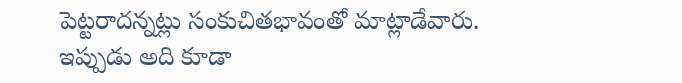పెట్టరాదన్నట్లు సంకుచితభావంతో మాట్లాడేవారు. ఇప్పుడు అది కూడా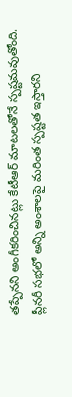తప్పేనని అంగీకరించినట్లు కేటీఆర్ మాటలతోనే స్పష్టమవుతోంది. ప్లీనరీ సభలో అన్ని అంశాలపై మరింత స్పష్టత ఇస్తారని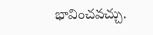భావించవచ్చు.